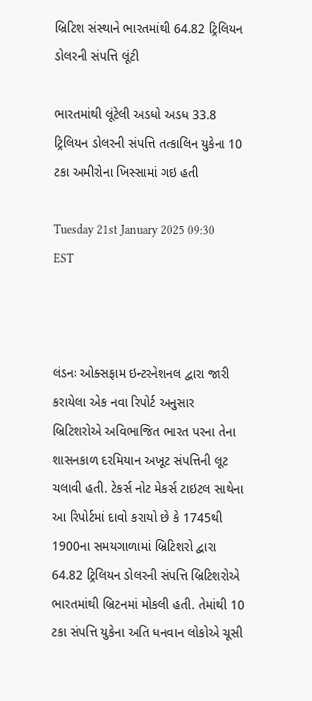બ્રિટિશ સંસ્થાને ભારતમાંથી 64.82 ટ્રિલિયન ડોલરની સંપત્તિ લૂંટી

ભારતમાંથી લૂંટેલી અડધો અડધ 33.8 ટ્રિલિયન ડોલરની સંપત્તિ તત્કાલિન યુકેના 10 ટકા અમીરોના ખિસ્સામાં ગઇ હતી

Tuesday 21st January 2025 09:30 EST



લંડનઃ ઓક્સફામ ઇન્ટરનેશનલ દ્વારા જારી કરાયેલા એક નવા રિપોર્ટ અનુસાર બ્રિટિશરોએ અવિભાજિત ભારત પરના તેના શાસનકાળ દરમિયાન અખૂટ સંપત્તિની લૂટ ચલાવી હતી. ટેકર્સ નોટ મેકર્સ ટાઇટલ સાથેના આ રિપોર્ટમાં દાવો કરાયો છે કે 1745થી 1900ના સમયગાળામાં બ્રિટિશરો દ્વારા 64.82 ટ્રિલિયન ડોલરની સંપત્તિ બ્રિટિશરોએ ભારતમાંથી બ્રિટનમાં મોકલી હતી. તેમાંથી 10 ટકા સંપત્તિ યુકેના અતિ ધનવાન લોકોએ ચૂસી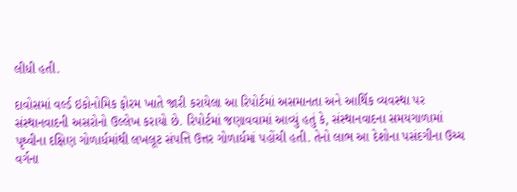લીધી હતી.

દાવોસમાં વર્લ્ડ ઇકોનોમિક ફોરમ ખાતે જારી કરાયેલા આ રિપોર્ટમાં અસમાનતા અને આર્થિક વ્યવસ્થા પર સંસ્થાનવાદની અસરોનો ઉલ્લેખ કરાયો છે. રિપોર્ટમાં જણાવવામાં આવ્યું હતું કે, સંસ્થાનવાદના સમયગાળામાં પૃથ્વીના દક્ષિણ ગોળાર્ધમાંથી લખલૂટ સંપત્તિ ઉત્તર ગોળાર્ધમાં પહોંચી હતી. તેનો લાભ આ દેશોના પસંદગીના ઉચ્ચ વર્ગના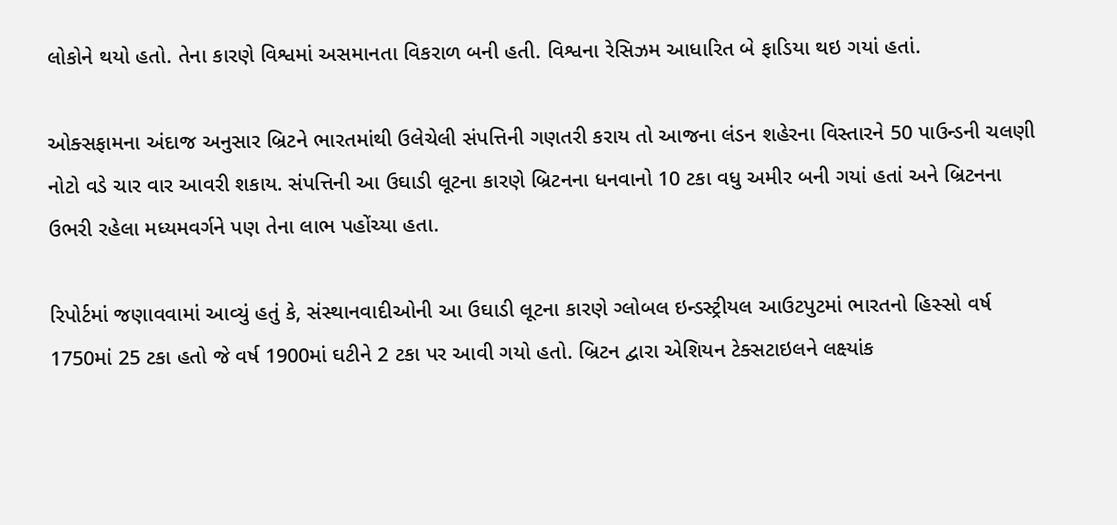લોકોને થયો હતો. તેના કારણે વિશ્વમાં અસમાનતા વિકરાળ બની હતી. વિશ્વના રેસિઝમ આધારિત બે ફાડિયા થઇ ગયાં હતાં.

ઓક્સફામના અંદાજ અનુસાર બ્રિટને ભારતમાંથી ઉલેચેલી સંપત્તિની ગણતરી કરાય તો આજના લંડન શહેરના વિસ્તારને 50 પાઉન્ડની ચલણી નોટો વડે ચાર વાર આવરી શકાય. સંપત્તિની આ ઉઘાડી લૂટના કારણે બ્રિટનના ધનવાનો 10 ટકા વધુ અમીર બની ગયાં હતાં અને બ્રિટનના ઉભરી રહેલા મધ્યમવર્ગને પણ તેના લાભ પહોંચ્યા હતા.

રિપોર્ટમાં જણાવવામાં આવ્યું હતું કે, સંસ્થાનવાદીઓની આ ઉઘાડી લૂટના કારણે ગ્લોબલ ઇન્ડસ્ટ્રીયલ આઉટપુટમાં ભારતનો હિસ્સો વર્ષ 1750માં 25 ટકા હતો જે વર્ષ 1900માં ઘટીને 2 ટકા પર આવી ગયો હતો. બ્રિટન દ્વારા એશિયન ટેક્સટાઇલને લક્ષ્યાંક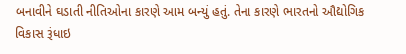બનાવીને ઘડાતી નીતિઓના કારણે આમ બન્યું હતું. તેના કારણે ભારતનો ઔદ્યોગિક વિકાસ રૂંધાઇ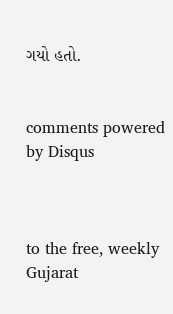ગયો હતો.


comments powered by Disqus



to the free, weekly Gujarat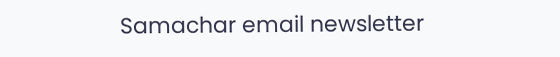Samachar email newsletter